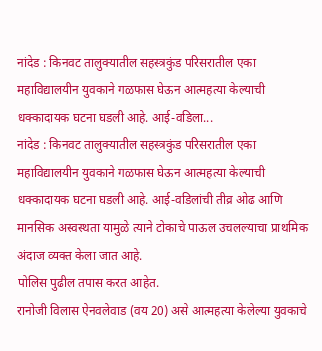नांदेड : किनवट तालुक्यातील सहस्त्रकुंड परिसरातील एका महाविद्यालयीन युवकाने गळफास घेऊन आत्महत्या केल्याची धक्कादायक घटना घडली आहे. आई-वडिला...
नांदेड : किनवट तालुक्यातील सहस्त्रकुंड परिसरातील एका महाविद्यालयीन युवकाने गळफास घेऊन आत्महत्या केल्याची धक्कादायक घटना घडली आहे. आई-वडिलांची तीव्र ओढ आणि मानसिक अस्वस्थता यामुळे त्याने टोकाचे पाऊल उचलल्याचा प्राथमिक अंदाज व्यक्त केला जात आहे.
पोलिस पुढील तपास करत आहेत.
रानोजी विलास ऐनवलेवाड (वय 20) असे आत्महत्या केलेल्या युवकाचे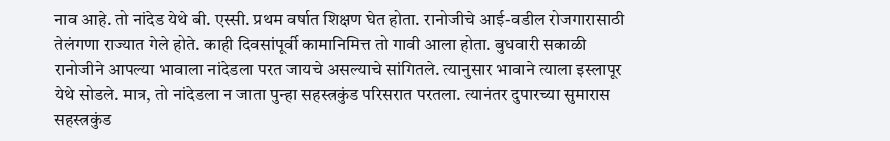नाव आहे. तो नांदेड येथे बी. एस्सी. प्रथम वर्षात शिक्षण घेत होता. रानोजीचे आई-वडील रोजगारासाठी तेलंगणा राज्यात गेले होते. काही दिवसांपूर्वी कामानिमित्त तो गावी आला होता. बुधवारी सकाळी रानोजीने आपल्या भावाला नांदेडला परत जायचे असल्याचे सांगितले. त्यानुसार भावाने त्याला इस्लापूर येथे सोडले. मात्र, तो नांदेडला न जाता पुन्हा सहस्त्रकुंड परिसरात परतला. त्यानंतर दुपारच्या सुमारास सहस्त्रकुंड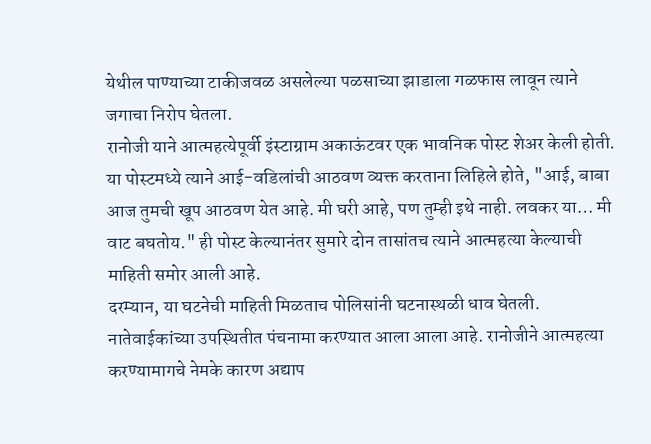येथील पाण्याच्या टाकीजवळ असलेल्या पळसाच्या झाडाला गळफास लावून त्याने जगाचा निरोप घेतला.
रानोजी याने आत्महत्येपूर्वी इंस्टाग्राम अकाऊंटवर एक भावनिक पोस्ट शेअर केली होती. या पोस्टमध्ये त्याने आई-वडिलांची आठवण व्यक्त करताना लिहिले होते, "आई, बाबा आज तुमची खूप आठवण येत आहे. मी घरी आहे, पण तुम्ही इथे नाही. लवकर या… मी वाट बघतोय." ही पोस्ट केल्यानंतर सुमारे दोन तासांतच त्याने आत्महत्या केल्याची माहिती समोर आली आहे.
दरम्यान, या घटनेची माहिती मिळताच पोलिसांनी घटनास्थळी धाव घेतली. नातेवाईकांच्या उपस्थितीत पंचनामा करण्यात आला आला आहे. रानोजीने आत्महत्या करण्यामागचे नेमके कारण अद्याप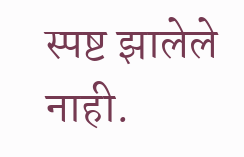स्पष्ट झालेले नाही.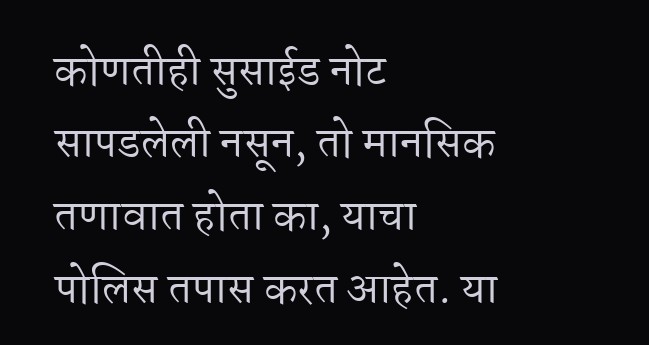कोणतीही सुसाईड नोट सापडलेली नसून, तो मानसिक तणावात होता का, याचा पोलिस तपास करत आहेत. या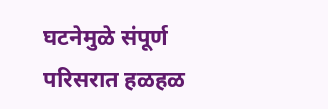घटनेमुळे संपूर्ण परिसरात हळहळ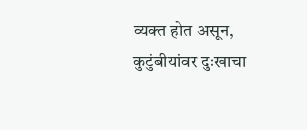व्यक्त होत असून, कुटुंबीयांवर दुःखाचा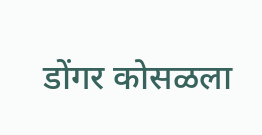डोंगर कोसळला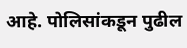आहे. पोलिसांकडून पुढील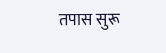तपास सुरू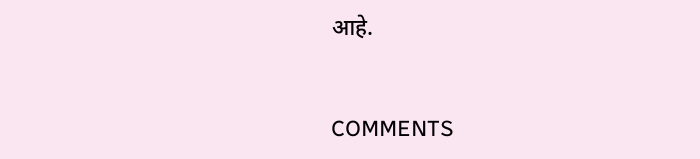आहे.


COMMENTS